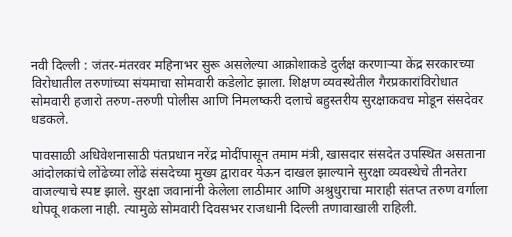नवी दिल्ली : जंतर-मंतरवर महिनाभर सुरू असलेल्या आक्रोशाकडे दुर्लक्ष करणार्‍या केंद्र सरकारच्या विरोधातील तरुणांच्या संयमाचा सोमवारी कडेलोट झाला. शिक्षण व्यवस्थेतील गैरप्रकारांविरोधात सोमवारी हजारो तरुण-तरुणी पोलीस आणि निमलष्करी दलाचे बहुस्तरीय सुरक्षाकवच मोडून संसदेवर धडकले.

पावसाळी अधिवेशनासाठी पंतप्रधान नरेंद्र मोदींपासून तमाम मंत्री, खासदार संसदेत उपस्थित असताना आंदोलकांचे लोंढेच्या लोंढे संसदेच्या मुख्य द्वारावर येऊन दाखल झाल्याने सुरक्षा व्यवस्थेचे तीनतेरा वाजल्याचे स्पष्ट झाले. सुरक्षा जवानांनी केलेला लाठीमार आणि अश्रुधुराचा माराही संतप्त तरुण वर्गाला थोपवू शकला नाही. त्यामुळे सोमवारी दिवसभर राजधानी दिल्ली तणावाखाली राहिली.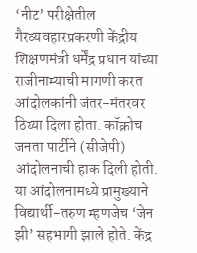‘नीट’ परीक्षेतील गैरव्यवहारप्रकरणी केंद्रीय शिक्षणमंत्री धर्मेंद्र प्रधान यांच्या राजीनाम्याची मागणी करत आंदोलकांनी जंतर-मंतरवर ठिय्या दिला होता. कॉक्रोच जनता पार्टीने (सीजेपी) आंदोलनाची हाक दिली होती. या आंदोलनामध्ये प्रामुख्याने विद्यार्थी-तरुण म्हणजेच ‘जेन झी’ सहभागी झाले होते. केंद्र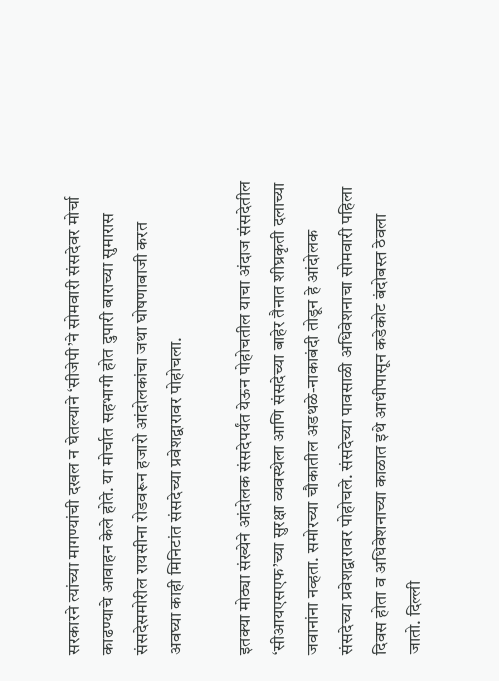सरकारने त्यांच्या मागण्यांची दखल न घेतल्याने ‘सीजेपी’ने सोमवारी संसदेवर मोर्चा काढण्याचे आवाहन केले होते. या मोर्चात सहभागी होत दुपारी बाराच्या सुमारास संसदेसमोरील रायसीना रोडवरून हजारो आंदोलकांचा जथा घोषणाबाजी करत अवघ्या काही मिनिटांत संसदेच्या प्रवेशद्वारावर पोहोचला.

इतक्या मोठ्या संख्येने आंदोलक संसदेपर्यंत येऊन पोहोचतील याचा अंदाज संसदेतील ‘सीआयएसएफ’च्या सुरक्षा व्यवस्थेला आणि संसदेच्या बाहेर तैनात शीघ्रकृती दलाच्या जवानांना नव्हता. समोरच्या चौकातील अडथळे-नाकाबंदी तोडून हे आंदोलक संसदेच्या प्रवेशद्वारावर पोहोचले. संसदेच्या पावसाळी अधिवेशनाचा सोमवारी पहिला दिवस होता व अधिवेशनाच्या काळात इथे आधीपासून कडेकोट बंदोबस्त ठेवला जातो. दिल्ली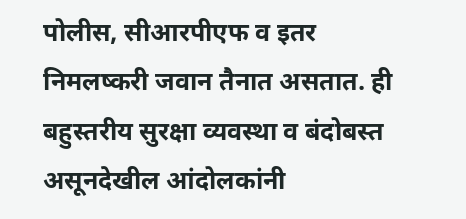पोलीस, सीआरपीएफ व इतर निमलष्करी जवान तैनात असतात. ही बहुस्तरीय सुरक्षा व्यवस्था व बंदोबस्त असूनदेखील आंदोलकांनी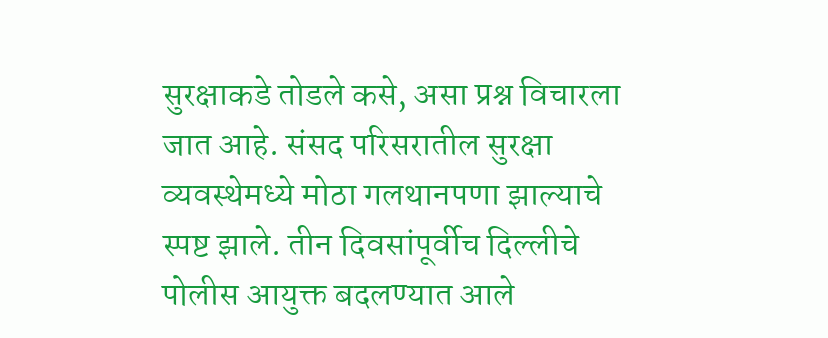सुरक्षाकडे तोडले कसे, असा प्रश्न विचारला जात आहे. संसद परिसरातील सुरक्षा व्यवस्थेमध्ये मोठा गलथानपणा झाल्याचे स्पष्ट झाले. तीन दिवसांपूर्वीच दिल्लीचे पोलीस आयुक्त बदलण्यात आले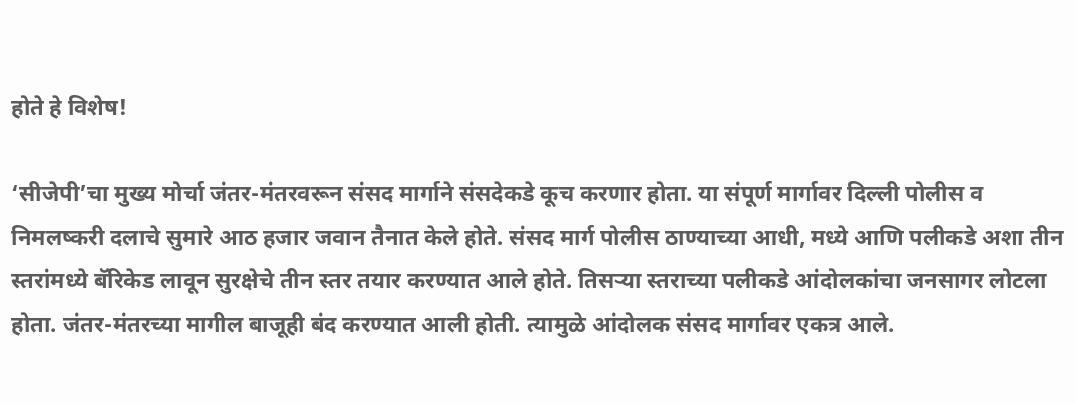होते हे विशेष!

‘सीजेपी’चा मुख्य मोर्चा जंतर-मंतरवरून संसद मार्गाने संसदेकडे कूच करणार होता. या संपूर्ण मार्गावर दिल्ली पोलीस व निमलष्करी दलाचे सुमारे आठ हजार जवान तैनात केले होते. संसद मार्ग पोलीस ठाण्याच्या आधी, मध्ये आणि पलीकडे अशा तीन स्तरांमध्ये बॅरिकेड लावून सुरक्षेचे तीन स्तर तयार करण्यात आले होते. तिसर्‍या स्तराच्या पलीकडे आंदोलकांचा जनसागर लोटला होता. जंतर-मंतरच्या मागील बाजूही बंद करण्यात आली होती. त्यामुळे आंदोलक संसद मार्गावर एकत्र आले.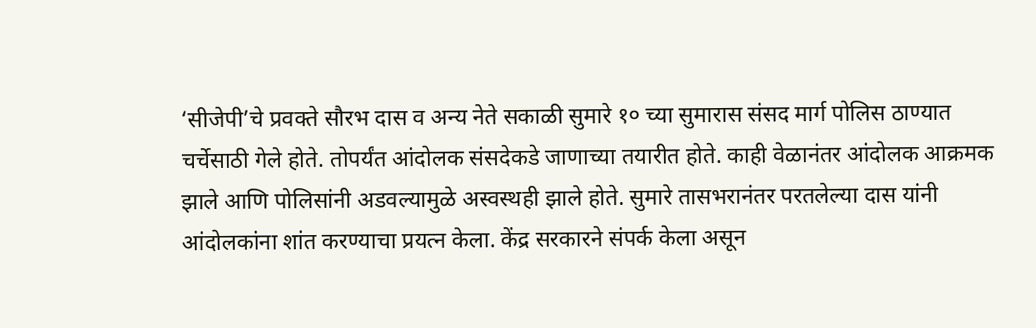‘सीजेपी’चे प्रवक्ते सौरभ दास व अन्य नेते सकाळी सुमारे १० च्या सुमारास संसद मार्ग पोलिस ठाण्यात चर्चेसाठी गेले होते. तोपर्यंत आंदोलक संसदेकडे जाणाच्या तयारीत होते. काही वेळानंतर आंदोलक आक्रमक झाले आणि पोलिसांनी अडवल्यामुळे अस्वस्थही झाले होते. सुमारे तासभरानंतर परतलेल्या दास यांनी आंदोलकांना शांत करण्याचा प्रयत्न केला. केंद्र सरकारने संपर्क केला असून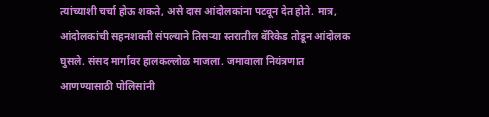त्यांच्याशी चर्चा होऊ शकते, असे दास आंदोलकांना पटवून देत होते. मात्र, आंदोलकांची सहनशक्ती संपल्याने तिसर्‍या स्तरातील बॅरिकेड तोडून आंदोलक घुसले. संसद मार्गावर हालकल्लोळ माजला. जमावाला नियंत्रणात आणण्यासाठी पोलिसांनी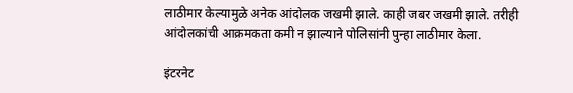लाठीमार केल्यामुळे अनेक आंदोलक जखमी झाले. काही जबर जखमी झाले. तरीही आंदोलकांची आक्रमकता कमी न झाल्याने पोलिसांनी पुन्हा लाठीमार केला.

इंटरनेट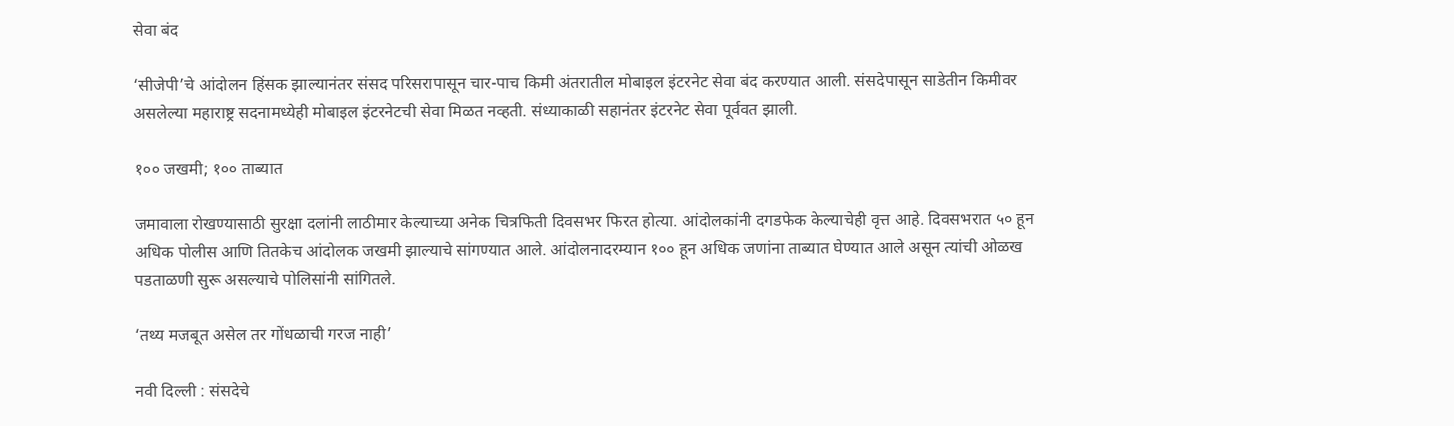सेवा बंद

‘सीजेपी’चे आंदोलन हिंसक झाल्यानंतर संसद परिसरापासून चार-पाच किमी अंतरातील मोबाइल इंटरनेट सेवा बंद करण्यात आली. संसदेपासून साडेतीन किमीवर असलेल्या महाराष्ट्र सदनामध्येही मोबाइल इंटरनेटची सेवा मिळत नव्हती. संध्याकाळी सहानंतर इंटरनेट सेवा पूर्ववत झाली.

१०० जखमी; १०० ताब्यात

जमावाला रोखण्यासाठी सुरक्षा दलांनी लाठीमार केल्याच्या अनेक चित्रफिती दिवसभर फिरत होत्या. आंदोलकांनी दगडफेक केल्याचेही वृत्त आहे. दिवसभरात ५० हून अधिक पोलीस आणि तितकेच आंदोलक जखमी झाल्याचे सांगण्यात आले. आंदोलनादरम्यान १०० हून अधिक जणांना ताब्यात घेण्यात आले असून त्यांची ओळख पडताळणी सुरू असल्याचे पोलिसांनी सांगितले.

‘तथ्य मजबूत असेल तर गोंधळाची गरज नाही’

नवी दिल्ली : संसदेचे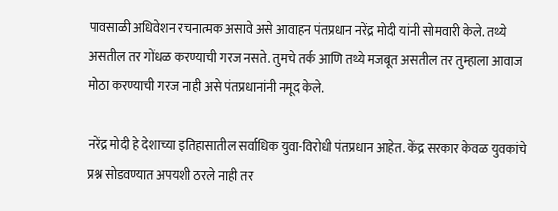पावसाळी अधिवेशन रचनात्मक असावे असे आवाहन पंतप्रधान नरेंद्र मोदी यांनी सोमवारी केले. तथ्ये असतील तर गोंधळ करण्याची गरज नसते. तुमचे तर्क आणि तथ्ये मजबूत असतील तर तुम्हाला आवाज मोठा करण्याची गरज नाही असे पंतप्रधानांनी नमूद केले.

नरेंद्र मोदी हे देशाच्या इतिहासातील सर्वाधिक युवा-विरोधी पंतप्रधान आहेत. केंद्र सरकार केवळ युवकांचे प्रश्न सोडवण्यात अपयशी ठरले नाही तर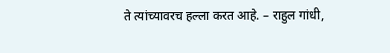ते त्यांच्यावरच हल्ला करत आहे. – राहुल गांधी,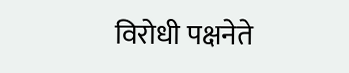विरोधी पक्षनेते